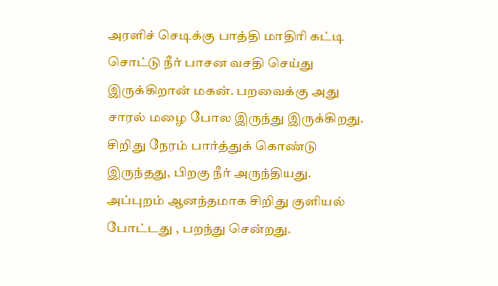அரளிச் செடிக்கு பாத்தி மாதிரி கட்டி சொட்டு நீர் பாசன வசதி செய்து இருக்கிறான் மகன். பறவைக்கு அது சாரல் மழை போல இருந்து இருக்கிறது. சிறிது நேரம் பார்த்துக் கொண்டு இருந்தது, பிறகு நீர் அருந்தியது. அப்புறம் ஆனந்தமாக சிறிது குளியல் போட்டது , பறந்து சென்றது.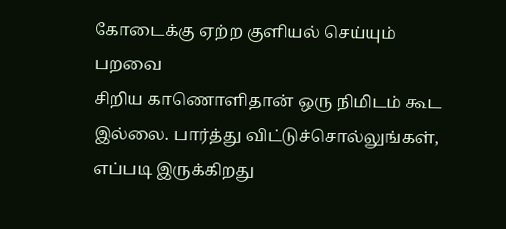கோடைக்கு ஏற்ற குளியல் செய்யும் பறவை
சிறிய காணொளிதான் ஒரு நிமிடம் கூட இல்லை. பார்த்து விட்டுச்சொல்லுங்கள், எப்படி இருக்கிறது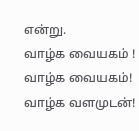என்று.
வாழ்க வையகம் ! வாழ்க வையகம்! வாழ்க வளமுடன்!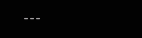---